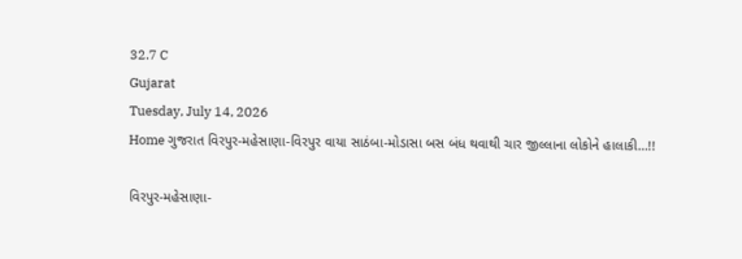32.7 C
Gujarat
Tuesday, July 14, 2026
Home ગુજરાત વિરપુર-મહેસાણા-વિરપુર વાયા સાઠંબા-મોડાસા બસ બંધ થવાથી ચાર જીલ્લાના લોકોને હાલાકી…!!

વિરપુર-મહેસાણા-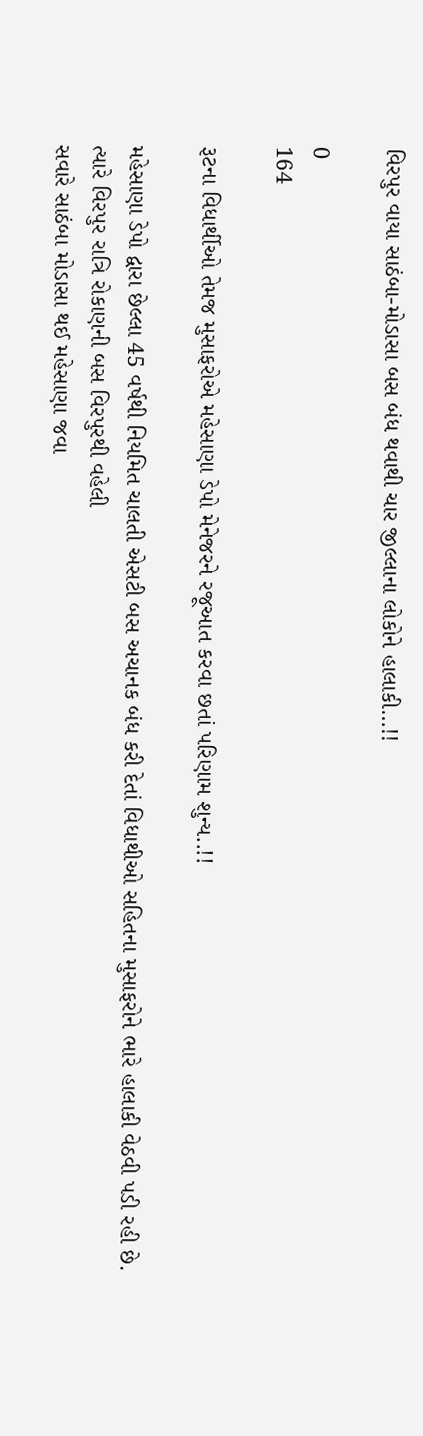વિરપુર વાયા સાઠંબા-મોડાસા બસ બંધ થવાથી ચાર જીલ્લાના લોકોને હાલાકી…!!

0
164

રૂટના વિધાર્થીઓ તેમજ મુસાફરોએ મહેસાણા ડેપો મેનેજરને રજૂઆત કરવા છતાં પરિણામ શુન્ય..!!

મહેસાણા ડેપો દ્વારા છેલ્લા 45 વર્ષથી નિયમિત ચાલતી એસટી બસ અચાનક બંધ કરી દેતાં વિધાથીઓ સહિતના મુસાફરોને ભારે હાલાકી વેઠવી પડી રહી છે. ત્યારે વિરપુર રાત્રિ રોકાણની બસ વિરપુરથી વહેલી
સવારે સાઠંબા મોડાસા થઈ મહેસાણા જવા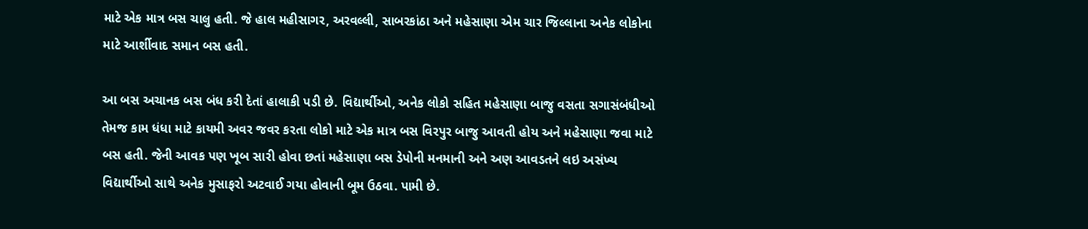માટે એક માત્ર બસ ચાલુ હતી. જે હાલ મહીસાગર, અરવલ્લી, સાબરકાંઠા અને મહેસાણા એમ ચાર જિલ્લાના અનેક લોકોના માટે આર્શીવાદ સમાન બસ હતી.

આ બસ અચાનક બસ બંધ કરી દેતાં હાલાકી પડી છે. વિદ્યાર્થીઓ, અનેક લોકો સહિત મહેસાણા બાજુ વસતા સગાસંબંધીઓ તેમજ કામ ધંધા માટે કાયમી અવર જવર કરતા લોકો માટે એક માત્ર બસ વિરપુર બાજુ આવતી હોય અને મહેસાણા જવા માટે બસ હતી. જેની આવક પણ ખૂબ સારી હોવા છતાં મહેસાણા બસ ડેપોની મનમાની અને અણ આવડતને લઇ અસંખ્ય વિદ્યાર્થીઓ સાથે અનેક મુસાફરો અટવાઈ ગયા હોવાની બૂમ ઉઠવા. પામી છે.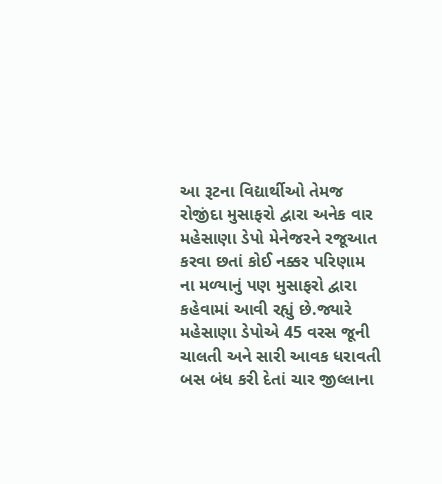આ રૂટના વિદ્યાર્થીઓ તેમજ રોજીંદા મુસાફરો દ્વારા અનેક વાર મહેસાણા ડેપો મેનેજરને રજૂઆત કરવા છતાં કોઈ નક્કર પરિણામ ના મળ્યાનું પણ મુસાફરો દ્વારા કહેવામાં આવી રહ્યું છે.જ્યારે મહેસાણા ડેપોએ 45 વરસ જૂની ચાલતી અને સારી આવક ધરાવતી બસ બંધ કરી દેતાં ચાર જીલ્લાના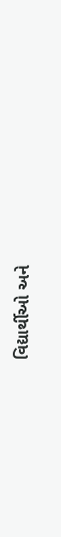વિદ્યાર્થીઓ અને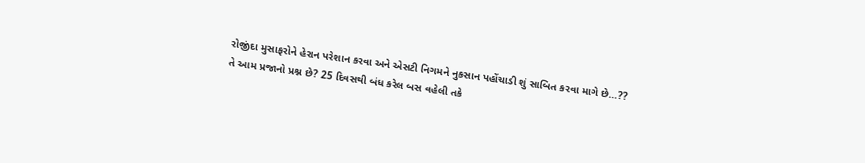રોજીંદા મુસાફરોને હેરાન પરેશાન કરવા અને એસટી નિગમને નુકસાન પહોંચાડી શું સાબિત કરવા માગે છે…??
તે આમ પ્રજાનો પ્રશ્ન છે? 25 દિવસથી બંધ કરેલ બસ વહેલી તકે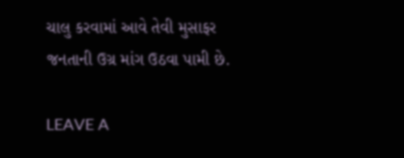ચાલુ કરવામાં આવે તેવી મુસાફર જનતાની ઉગ્ર માંગ ઉઠવા પામી છે.

LEAVE A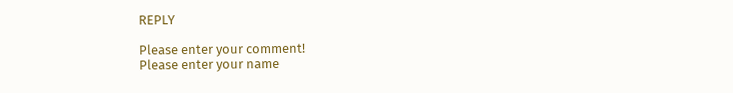REPLY

Please enter your comment!
Please enter your name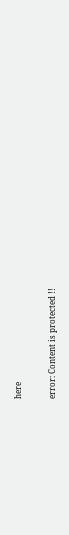here

error: Content is protected !!